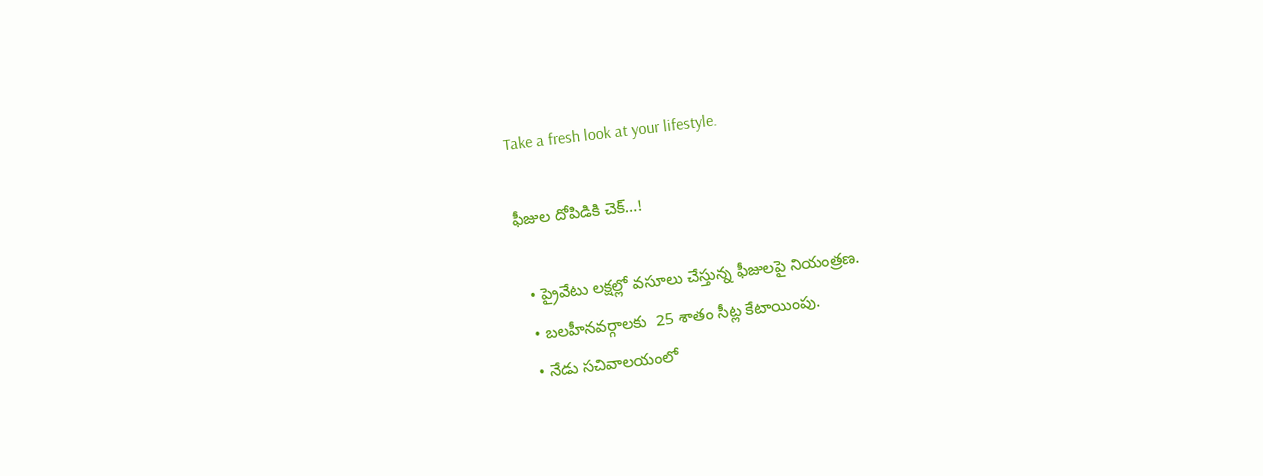Take a fresh look at your lifestyle.

ఫీజుల దోపిడికి చెక్…!

  • ప్రైవేటు లక్షల్లో వసూలు చేస్తున్న ఫీజులపై నియంత్రణ.
  • బలహీనవర్గాలకు  25 శాతం సీట్ల కేటాయింపు.
  • నేడు సచివాలయంలో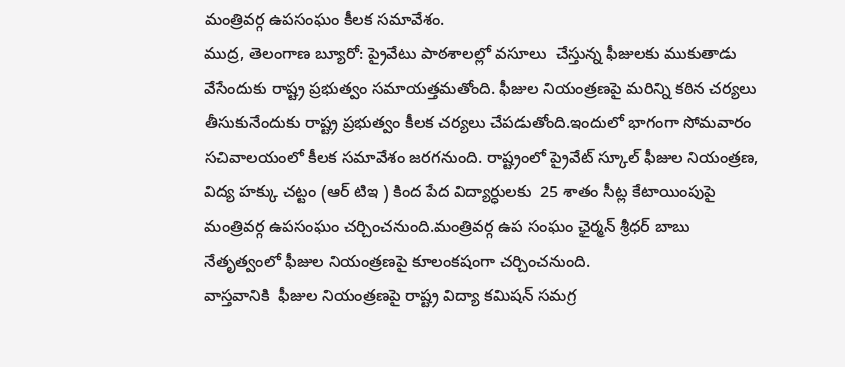మంత్రివర్గ ఉపసంఘం కీలక సమావేశం.
ముద్ర, తెలంగాణ బ్యూరో: ప్రైవేటు పాఠశాలల్లో వసూలు  చేస్తున్న ఫీజులకు ముకుతాడు వేసేందుకు రాష్ట్ర ప్రభుత్వం సమాయత్తమతోంది. ఫీజుల నియంత్రణపై మరిన్ని కఠిన చర్యలు తీసుకునేందుకు రాష్ట్ర ప్రభుత్వం కీలక చర్యలు చేపడుతోంది.ఇందులో భాగంగా సోమవారం సచివాలయంలో కీలక సమావేశం జరగనుంది. రాష్ట్రంలో ప్రైవేట్ స్కూల్ ఫీజుల నియంత్రణ,  విద్య హక్కు చట్టం (ఆర్ టిఇ ) కింద పేద విద్యార్ధులకు  25 శాతం సీట్ల కేటాయింపుపై మంత్రివర్గ ఉపసంఘం చర్చించనుంది.మంత్రివర్గ ఉప సంఘం ఛైర్మన్ శ్రీధర్ బాబు నేతృత్వంలో ఫీజుల నియంత్రణపై కూలంకషంగా చర్చించనుంది.
వాస్తవానికి  ఫీజుల నియంత్రణపై రాష్ట్ర విద్యా కమిషన్ సమగ్ర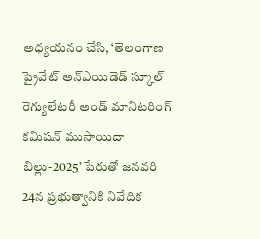అధ్యయనం చేసి, ‘తెలంగాణ ప్రైవేట్ అన్‌ఎయిడెడ్ స్కూల్ రెగ్యులేటరీ అండ్ మానిటరింగ్ కమిషన్ ముసాయిదా బిల్లు-2025’ పేరుతో జనవరి 24న ప్రభుత్వానికి నివేదిక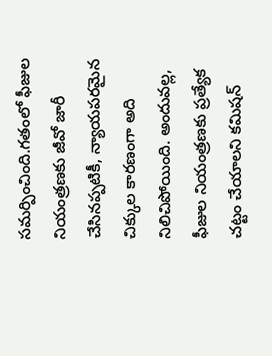సమర్పించింది.గతంలో ఫీజుల నియంత్రణకు జీవో జారీ చేసినప్పటికీ, న్యాయపరమైన చిక్కుల కారణంగా అది నిలిచిపోయింది. అందువల్ల, ఫీజుల నియంత్రణకు ప్రత్యేక చట్టం చేయాలని కమిషన్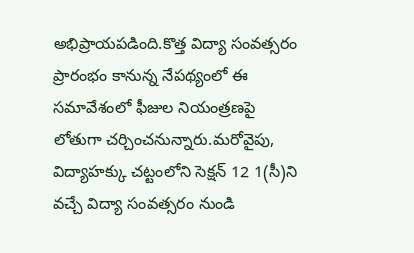అభిప్రాయపడింది.కొత్త విద్యా సంవత్సరం ప్రారంభం కానున్న నేపథ్యంలో ఈ సమావేశంలో ఫీజుల నియంత్రణపై లోతుగా చర్చించనున్నారు.మరోవైపు, విద్యాహక్కు చట్టంలోని సెక్షన్ 12 1(సీ)ని వచ్చే విద్యా సంవత్సరం నుండి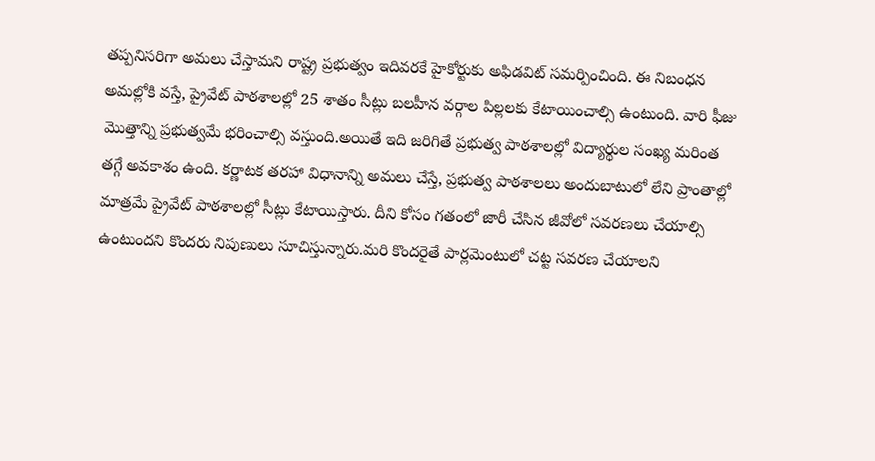తప్పనిసరిగా అమలు చేస్తామని రాష్ట్ర ప్రభుత్వం ఇదివరకే హైకోర్టుకు అఫిడవిట్ సమర్పించింది. ఈ నిబంధన అమల్లోకి వస్తే, ప్రైవేట్ పాఠశాలల్లో 25 శాతం సీట్లు బలహీన వర్గాల పిల్లలకు కేటాయించాల్సి ఉంటుంది. వారి ఫీజు మొత్తాన్ని ప్రభుత్వమే భరించాల్సి వస్తుంది.అయితే ఇది జరిగితే ప్రభుత్వ పాఠశాలల్లో విద్యార్థుల సంఖ్య మరింత తగ్గే అవకాశం ఉంది. కర్ణాటక తరహా విధానాన్ని అమలు చేస్తే, ప్రభుత్వ పాఠశాలలు అందుబాటులో లేని ప్రాంతాల్లో మాత్రమే ప్రైవేట్ పాఠశాలల్లో సీట్లు కేటాయిస్తారు. దీని కోసం గతంలో జారీ చేసిన జీవోలో సవరణలు చేయాల్సి ఉంటుందని కొందరు నిపుణులు సూచిస్తున్నారు.మరి కొందరైతే పార్లమెంటులో చట్ట సవరణ చేయాలని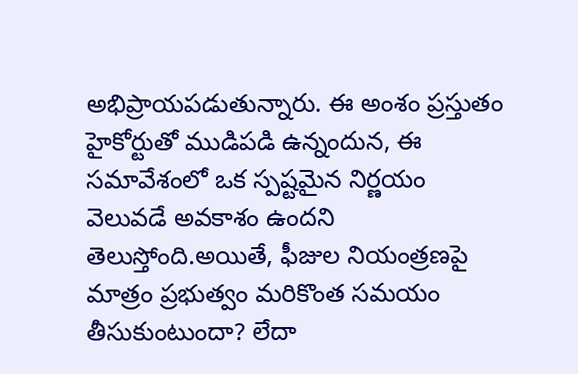అభిప్రాయపడుతున్నారు. ఈ అంశం ప్రస్తుతం హైకోర్టుతో ముడిపడి ఉన్నందున, ఈ సమావేశంలో ఒక స్పష్టమైన నిర్ణయం వెలువడే అవకాశం ఉందని తెలుస్తోంది.అయితే, ఫీజుల నియంత్రణపై మాత్రం ప్రభుత్వం మరికొంత సమయం తీసుకుంటుందా? లేదా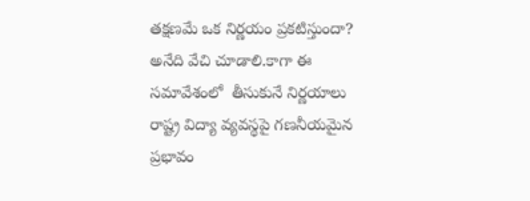తక్షణమే ఒక నిర్ణయం ప్రకటిస్తుందా? అనేది వేచి చూడాలి.కాగా ఈ సమావేశంలో  తీసుకునే నిర్ణయాలు రాష్ట్ర విద్యా వ్యవస్థపై గణనీయమైన ప్రభావం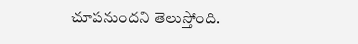చూపనుందని తెలుస్తోంది.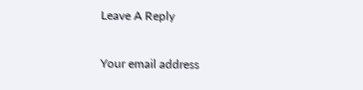Leave A Reply

Your email address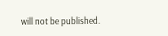will not be published.